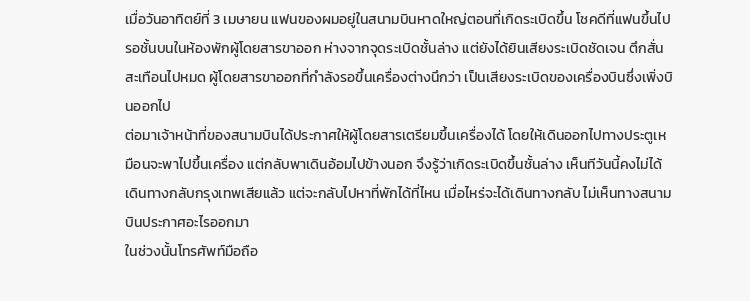เมื่อวันอาทิตย์ที่ 3 เมษายน แฟนของผมอยู่ในสนามบินหาดใหญ่ตอนที่เกิดระเบิดขึ้น โชคดีที่แฟนขึ้นไปรอชั้นบนในห้องพักผู้โดยสารขาออก ห่างจากจุดระเบิดชั้นล่าง แต่ยังได้ยินเสียงระเบิดชัดเจน ตึกสั่นสะเทือนไปหมด ผู้โดยสารขาออกที่กำลังรอขึ้นเครื่องต่างนึกว่า เป็นเสียงระเบิดของเครื่องบินซึ่งเพิ่งบินออกไป
ต่อมาเจ้าหน้าที่ของสนามบินได้ประกาศให้ผู้โดยสารเตรียมขึ้นเครื่องได้ โดยให้เดินออกไปทางประตูเหมือนจะพาไปขึ้นเครื่อง แต่กลับพาเดินอ้อมไปข้างนอก จึงรู้ว่าเกิดระเบิดขึ้นชั้นล่าง เห็นทีวันนี้คงไม่ได้เดินทางกลับกรุงเทพเสียแล้ว แต่จะกลับไปหาที่พักได้ที่ไหน เมื่อไหร่จะได้เดินทางกลับ ไม่เห็นทางสนามบินประกาศอะไรออกมา
ในช่วงนั้นโทรศัพท์มือถือ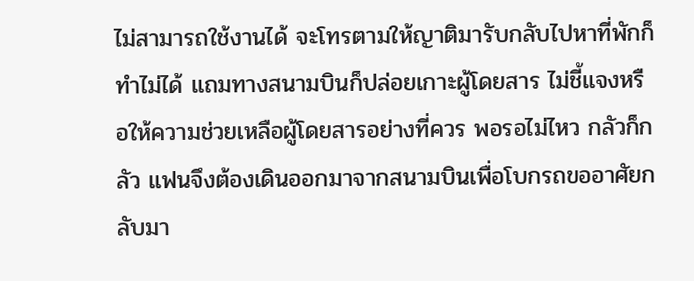ไม่สามารถใช้งานได้ จะโทรตามให้ญาติมารับกลับไปหาที่พักก็ทำไม่ได้ แถมทางสนามบินก็ปล่อยเกาะผู้โดยสาร ไม่ชี้แจงหรือให้ความช่วยเหลือผู้โดยสารอย่างที่ควร พอรอไม่ไหว กลัวก็กลัว แฟนจึงต้องเดินออกมาจากสนามบินเพื่อโบกรถขออาศัยกลับมา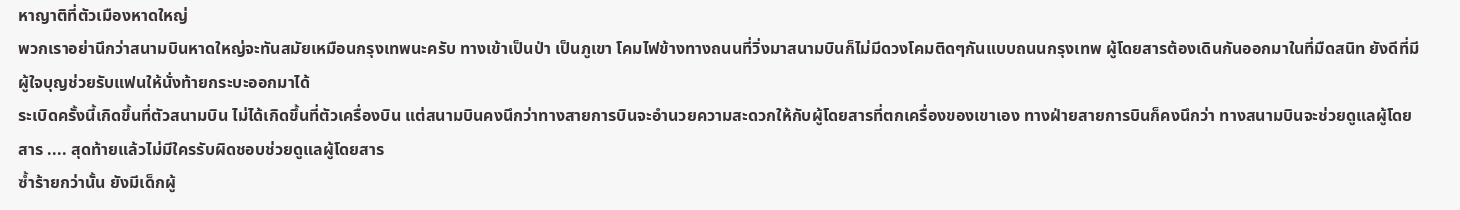หาญาติที่ตัวเมืองหาดใหญ่
พวกเราอย่านึกว่าสนามบินหาดใหญ่จะทันสมัยเหมือนกรุงเทพนะครับ ทางเข้าเป็นป่า เป็นภูเขา โคมไฟข้างทางถนนที่วิ่งมาสนามบินก็ไม่มีดวงโคมติดๆกันแบบถนนกรุงเทพ ผู้โดยสารต้องเดินกันออกมาในที่มืดสนิท ยังดีที่มีผู้ใจบุญช่วยรับแฟนให้นั่งท้ายกระบะออกมาได้
ระเบิดครั้งนี้เกิดขึ้นที่ตัวสนามบิน ไม่ได้เกิดขึ้นที่ตัวเครื่องบิน แต่สนามบินคงนึกว่าทางสายการบินจะอำนวยความสะดวกให้กับผู้โดยสารที่ตกเครื่องของเขาเอง ทางฝ่ายสายการบินก็คงนึกว่า ทางสนามบินจะช่วยดูแลผู้โดยสาร .... สุดท้ายแล้วไม่มีใครรับผิดชอบช่วยดูแลผู้โดยสาร
ซ้ำร้ายกว่านั้น ยังมีเด็กผู้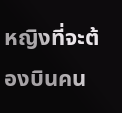หญิงที่จะต้องบินคน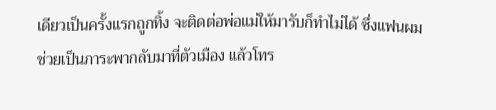เดียวเป็นครั้งแรกถูกทิ้ง จะติดต่อพ่อแม่ให้มารับก็ทำไม่ได้ ซึ่งแฟนผมช่วยเป็นภาระพากลับมาที่ตัวเมือง แล้วโทร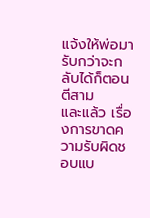แจ้งให้พ่อมารับกว่าจะกลับได้ก็ตอนตีสาม
และแล้ว เรื่องการขาดความรับผิดชอบแบ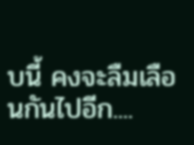บนี้ คงจะลืมเลือนกันไปอีก....